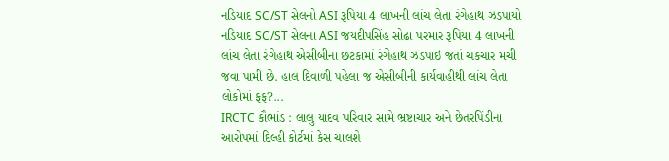નડિયાદ SC/ST સેલનો ASI રૂપિયા 4 લાખની લાંચ લેતા રંગેહાથ ઝડપાયો
નડિયાદ SC/ST સેલના ASI જયદીપસિંહ સોઢા પરમાર રૂપિયા 4 લાખની લાંચ લેતા રંગેહાથ એસીબીના છટકામાં રંગેહાથ ઝડપાઇ જતાં ચકચાર મચી જવા પામી છે. હાલ દિવાળી પહેલા જ એસીબીની કાર્યવાહીથી લાંચ લેતા લોકોમાં ફફ?...
IRCTC કૌભાંડ : લાલુ યાદવ પરિવાર સામે ભ્રષ્ટાચાર અને છેતરપિંડીના આરોપમાં દિલ્હી કોર્ટમાં કેસ ચાલશે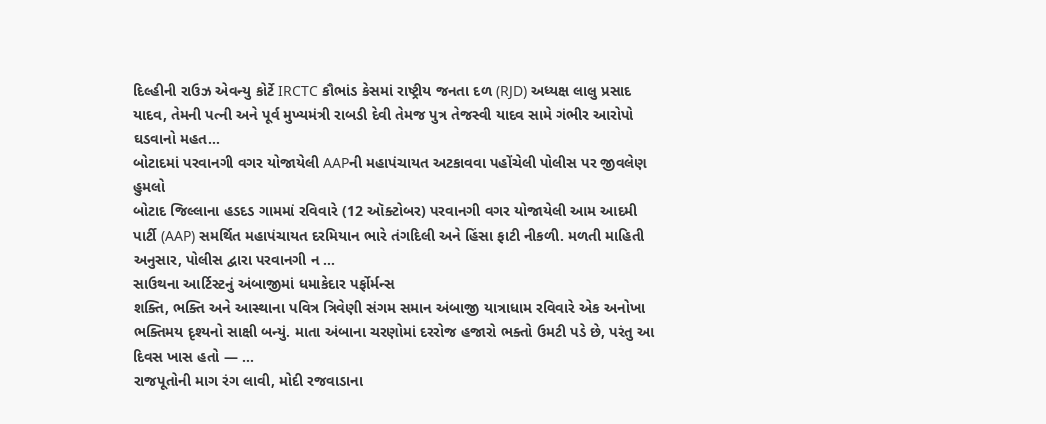દિલ્હીની રાઉઝ એવન્યુ કોર્ટે IRCTC કૌભાંડ કેસમાં રાષ્ટ્રીય જનતા દળ (RJD) અધ્યક્ષ લાલુ પ્રસાદ યાદવ, તેમની પત્ની અને પૂર્વ મુખ્યમંત્રી રાબડી દેવી તેમજ પુત્ર તેજસ્વી યાદવ સામે ગંભીર આરોપો ઘડવાનો મહત...
બોટાદમાં પરવાનગી વગર યોજાયેલી AAPની મહાપંચાયત અટકાવવા પહોંચેલી પોલીસ પર જીવલેણ હુમલો
બોટાદ જિલ્લાના હડદડ ગામમાં રવિવારે (12 ઑક્ટોબર) પરવાનગી વગર યોજાયેલી આમ આદમી પાર્ટી (AAP) સમર્થિત મહાપંચાયત દરમિયાન ભારે તંગદિલી અને હિંસા ફાટી નીકળી. મળતી માહિતી અનુસાર, પોલીસ દ્વારા પરવાનગી ન ...
સાઉથના આર્ટિસ્ટનું અંબાજીમાં ધમાકેદાર પર્ફોર્મન્સ
શક્તિ, ભક્તિ અને આસ્થાના પવિત્ર ત્રિવેણી સંગમ સમાન અંબાજી યાત્રાધામ રવિવારે એક અનોખા ભક્તિમય દૃશ્યનો સાક્ષી બન્યું. માતા અંબાના ચરણોમાં દરરોજ હજારો ભક્તો ઉમટી પડે છે, પરંતુ આ દિવસ ખાસ હતો — ...
રાજપૂતોની માગ રંગ લાવી, મોદી રજવાડાના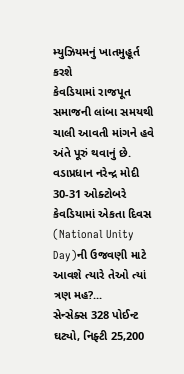મ્યુઝિયમનું ખાતમુહૂર્ત કરશે
કેવડિયામાં રાજપૂત સમાજની લાંબા સમયથી ચાલી આવતી માંગને હવે અંતે પૂરું થવાનું છે. વડાપ્રધાન નરેન્દ્ર મોદી 30-31 ઓક્ટોબરે કેવડિયામાં એકતા દિવસ (National Unity Day)ની ઉજવણી માટે આવશે ત્યારે તેઓ ત્યાં ત્રણ મહ?...
સેન્સેક્સ 328 પોઈન્ટ ઘટ્યો, નિફ્ટી 25,200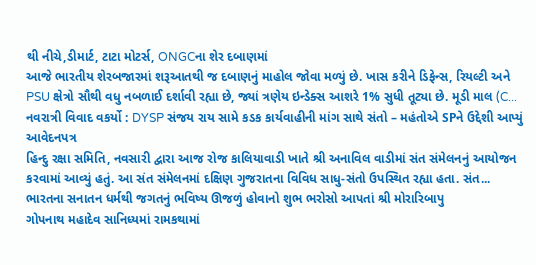થી નીચે,ડીમાર્ટ, ટાટા મોટર્સ, ONGCના શેર દબાણમાં
આજે ભારતીય શેરબજારમાં શરૂઆતથી જ દબાણનું માહોલ જોવા મળ્યું છે. ખાસ કરીને ડિફેન્સ, રિયલ્ટી અને PSU ક્ષેત્રો સૌથી વધુ નબળાઈ દર્શાવી રહ્યા છે, જ્યાં ત્રણેય ઇન્ડેક્સ આશરે 1% સુધી તૂટ્યા છે. મૂડી માલ (C...
નવરાત્રી વિવાદ વકર્યો : DYSP સંજય રાય સામે કડક કાર્યવાહીની માંગ સાથે સંતો – મહંતોએ SPને ઉદ્દેશી આપ્યું આવેદનપત્ર
હિન્દુ રક્ષા સમિતિ, નવસારી દ્વારા આજ રોજ કાલિયાવાડી ખાતે શ્રી અનાવિલ વાડીમાં સંત સંમેલનનું આયોજન કરવામાં આવ્યું હતું. આ સંત સંમેલનમાં દક્ષિણ ગુજરાતના વિવિધ સાધુ-સંતો ઉપસ્થિત રહ્યા હતા. સંત...
ભારતના સનાતન ધર્મથી જગતનું ભવિષ્ય ઊજળું હોવાનો શુભ ભરોસો આપતાં શ્રી મોરારિબાપુ
ગોપનાથ મહાદેવ સાનિધ્યમાં રામકથામાં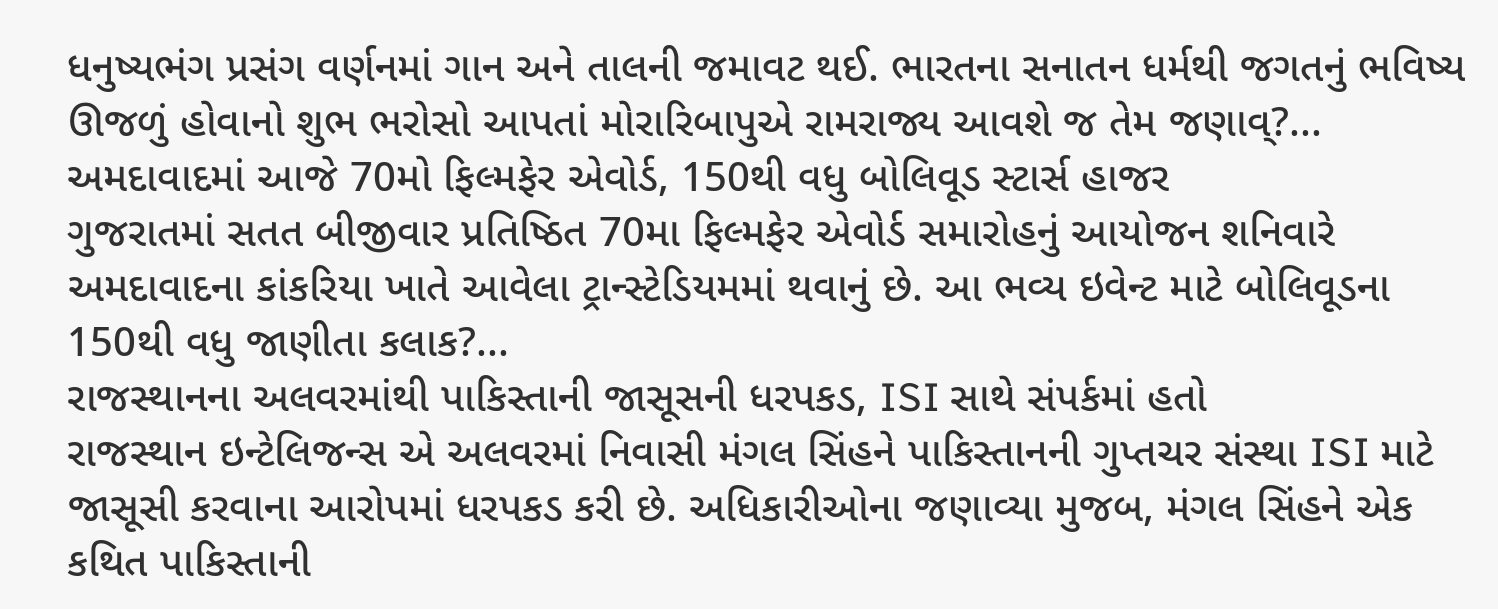ધનુષ્યભંગ પ્રસંગ વર્ણનમાં ગાન અને તાલની જમાવટ થઈ. ભારતના સનાતન ધર્મથી જગતનું ભવિષ્ય ઊજળું હોવાનો શુભ ભરોસો આપતાં મોરારિબાપુએ રામરાજ્ય આવશે જ તેમ જણાવ્?...
અમદાવાદમાં આજે 70મો ફિલ્મફેર એવોર્ડ, 150થી વધુ બોલિવૂડ સ્ટાર્સ હાજર
ગુજરાતમાં સતત બીજીવાર પ્રતિષ્ઠિત 70મા ફિલ્મફેર એવોર્ડ સમારોહનું આયોજન શનિવારે અમદાવાદના કાંકરિયા ખાતે આવેલા ટ્રાન્સ્ટેડિયમમાં થવાનું છે. આ ભવ્ય ઇવેન્ટ માટે બોલિવૂડના 150થી વધુ જાણીતા કલાક?...
રાજસ્થાનના અલવરમાંથી પાકિસ્તાની જાસૂસની ધરપકડ, ISI સાથે સંપર્કમાં હતો
રાજસ્થાન ઇન્ટેલિજન્સ એ અલવરમાં નિવાસી મંગલ સિંહને પાકિસ્તાનની ગુપ્તચર સંસ્થા ISI માટે જાસૂસી કરવાના આરોપમાં ધરપકડ કરી છે. અધિકારીઓના જણાવ્યા મુજબ, મંગલ સિંહને એક કથિત પાકિસ્તાની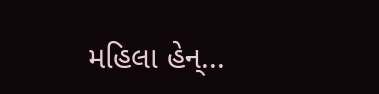મહિલા હેન્...